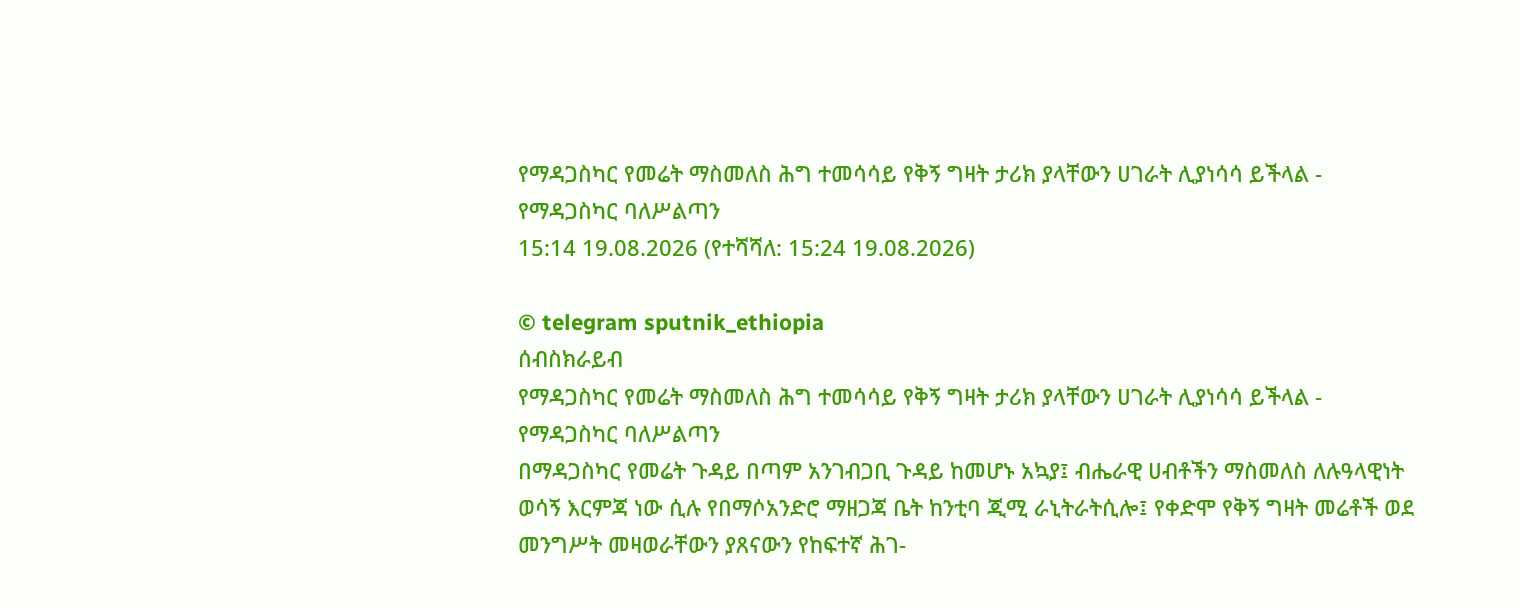የማዳጋስካር የመሬት ማስመለስ ሕግ ተመሳሳይ የቅኝ ግዛት ታሪክ ያላቸውን ሀገራት ሊያነሳሳ ይችላል - የማዳጋስካር ባለሥልጣን
15:14 19.08.2026 (የተሻሻለ: 15:24 19.08.2026)

© telegram sputnik_ethiopia
ሰብስክራይብ
የማዳጋስካር የመሬት ማስመለስ ሕግ ተመሳሳይ የቅኝ ግዛት ታሪክ ያላቸውን ሀገራት ሊያነሳሳ ይችላል - የማዳጋስካር ባለሥልጣን
በማዳጋስካር የመሬት ጉዳይ በጣም አንገብጋቢ ጉዳይ ከመሆኑ አኳያ፤ ብሔራዊ ሀብቶችን ማስመለስ ለሉዓላዊነት ወሳኝ እርምጃ ነው ሲሉ የበማሶአንድሮ ማዘጋጃ ቤት ከንቲባ ጂሚ ራኒትራትሲሎ፤ የቀድሞ የቅኝ ግዛት መሬቶች ወደ መንግሥት መዛወራቸውን ያጸናውን የከፍተኛ ሕገ-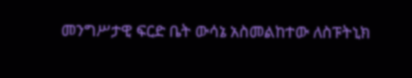መንግሥታዊ ፍርድ ቤት ውሳኔ አስመልከተው ለስፑትኒክ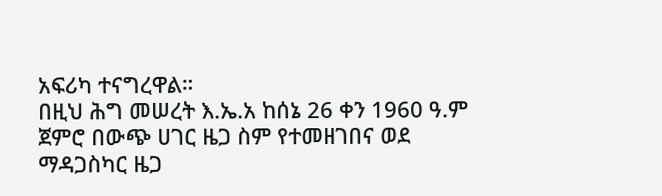አፍሪካ ተናግረዋል።
በዚህ ሕግ መሠረት እ.ኤ.አ ከሰኔ 26 ቀን 1960 ዓ.ም ጀምሮ በውጭ ሀገር ዜጋ ስም የተመዘገበና ወደ ማዳጋስካር ዜጋ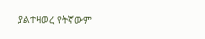ያልተዛወረ የትኛውም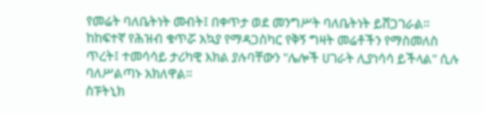የመሬት ባለቤትነት መብት፤ በቀጥታ ወደ መንግሥት ባለቤትነት ይሸጋገራል።
ከከፍተኛ የሕዝብ ቁጥሯ አኳያ የማዳጋስካር የቅኝ ግዛት መሬቶችን የማስመለስ ጥረት፤ ተመሳሳይ ታሪካዊ እክል ያሉባቸውን "ሌሎች ሀገራት ሊያነሳሳ ይችላል" ሲሉ ባለሥልጣኑ አክለዋል።
ስፑትኒክ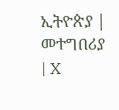ኢትዮጵያ | መተግበሪያ | X